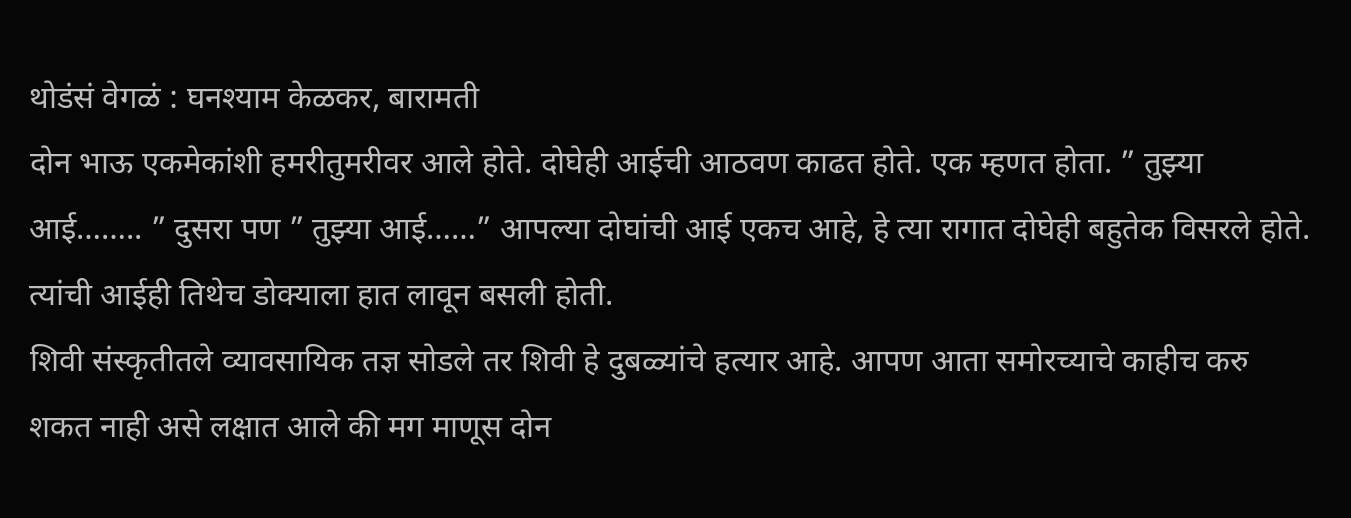थोडंसं वेगळं : घनश्याम केळकर, बारामती
दोन भाऊ एकमेकांशी हमरीतुमरीवर आले होते. दोघेही आईची आठवण काढत होते. एक म्हणत होता. ” तुझ्या आई…….. ” दुसरा पण ” तुझ्या आई……” आपल्या दोघांची आई एकच आहे, हे त्या रागात दोघेही बहुतेक विसरले होते. त्यांची आईही तिथेच डोक्याला हात लावून बसली होती.
शिवी संस्कृतीतले व्यावसायिक तज्ञ सोडले तर शिवी हे दुबळ्यांचे हत्यार आहे. आपण आता समोरच्याचे काहीच करु शकत नाही असे लक्षात आले की मग माणूस दोन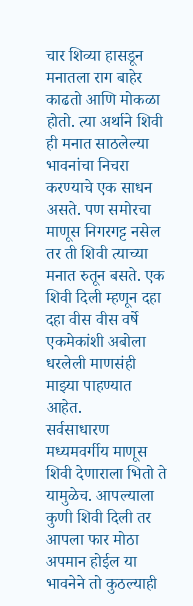चार शिव्या हासडून मनातला राग बाहेर काढतो आणि मोकळा होतो. त्या अर्थाने शिवी ही मनात साठलेल्या भावनांचा निचरा करण्याचे एक साधन असते. पण समोरचा माणूस निगरगट्ट नसेल तर ती शिवी त्याच्या मनात रुतून बसते. एक शिवी दिली म्हणून दहा दहा वीस वीस वर्षे एकमेकांशी अबोला धरलेली माणसंही माझ्या पाहण्यात आहेत.
सर्वसाधारण मध्यमवर्गीय माणूस शिवी देणाराला भितो ते यामुळेच. आपल्याला कुणी शिवी दिली तर आपला फार मोठा अपमान होईल या भावनेने तो कुठल्याही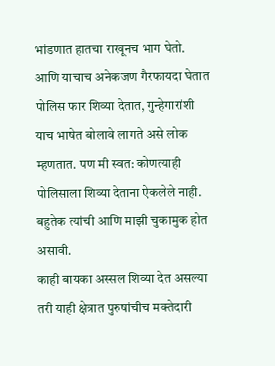भांडणात हातचा राखूनच भाग घेतो. आणि याचाच अनेकजण गैरफायदा घेतात
पोलिस फार शिव्या देतात, गुन्हेगारांशी याच भाषेत बोलावे लागते असे लोक म्हणतात. पण मी स्वत: कोणत्याही पोलिसाला शिव्या देताना ऐकलेले नाही. बहुतेक त्यांची आणि माझी चुकामुक होत असावी.
काही बायका अस्सल शिव्या देत असल्या तरी याही क्षेत्रात पुरुषांचीच मक्तेदारी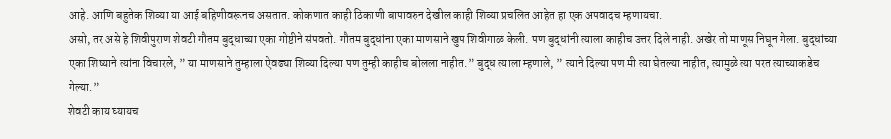आहे. आणि बहुतेक शिव्या या आई बहिणीवरूनच असतात. कोकणात काही ठिकाणी बापावरुन देखील काही शिव्या प्रचलित आहेत हा एक अपवादच म्हणायचा.
असो, तर असे हे शिवीपुराण शेवटी गौतम बुद्धाच्या एका गोष्टीने संपवतो. गौतम बुद्धांना एका माणसाने खुप शिवीगाळ केली. पण बुद्धांनी त्याला काहीच उत्तर दिले नाही. अखेर तो माणूस निघून गेला. बुद्धांच्या एका शिष्याने त्यांना विचारले, ” या माणसाने तुम्हाला ऐवढ्या शिव्या दिल्या पण तुम्ही काहीच बोलला नाहीत.” बुद्ध त्याला म्हणाले, ” त्याने दिल्या पण मी त्या घेतल्या नाहीत, त्यामुळे त्या परत त्याच्याकडेच गेल्या.”
शेवटी काय घ्यायच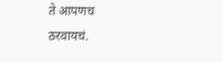ते आपणच ठरवायचं.